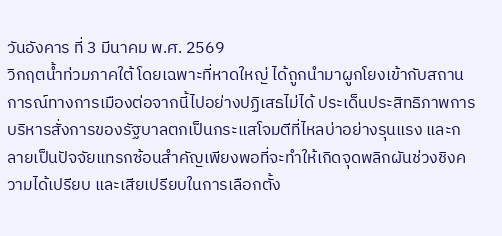วันอังคาร ที่ 3 มีนาคม พ.ศ. 2569
วิกฤตน้ำท่วมภาคใต้ โดยเฉพาะที่หาดใหญ่ ได้ถูกนำมาผูกโยงเข้ากับสถานการณ์ทางการเมืองต่อจากนี้ไปอย่างปฏิเสธไม่ได้ ประเด็นประสิทธิภาพการบริหารสั่งการของรัฐบาลตกเป็นกระแสโจมตีที่ไหลบ่าอย่างรุนแรง และกลายเป็นปัจจัยแทรกซ้อนสำคัญเพียงพอที่จะทำให้เกิดจุดพลิกผันช่วงชิงความได้เปรียบ และเสียเปรียบในการเลือกตั้ง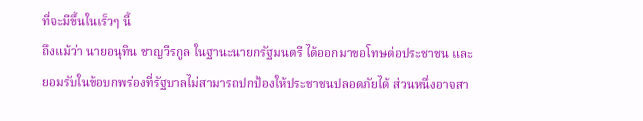ที่จะมีขึ้นในเร็วๆ นี้
ถึงแม้ว่า นายอนุทิน ชาญวีรกูล ในฐานะนายกรัฐมนตรี ได้ออกมาขอโทษต่อประชาชน และยอมรับในข้อบกพร่องที่รัฐบาลไม่สามารถปกป้องให้ประชาชนปลอดภัยได้ ส่วนหนึ่งอาจสา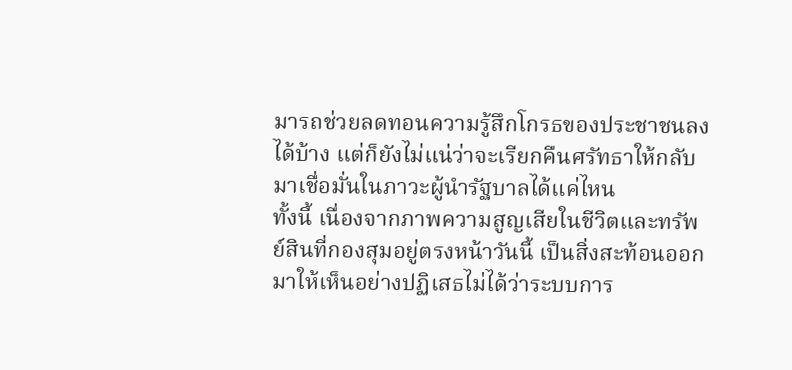มารถช่วยลดทอนความรู้สึกโกรธของประชาชนลงได้บ้าง แต่ก็ยังไม่แน่ว่าจะเรียกคืนศรัทธาให้กลับมาเชื่อมั่นในภาวะผู้นำรัฐบาลได้แค่ไหน
ทั้งนี้ เนื่องจากภาพความสูญเสียในชีวิตและทรัพย์สินที่กองสุมอยู่ตรงหน้าวันนี้ เป็นสิ่งสะท้อนออกมาให้เห็นอย่างปฏิเสธไม่ได้ว่าระบบการ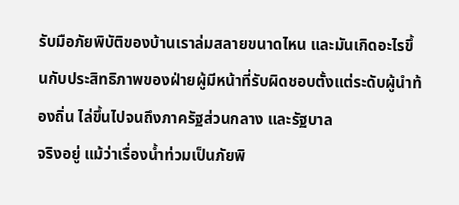รับมือภัยพิบัติของบ้านเราล่มสลายขนาดไหน และมันเกิดอะไรขึ้นกับประสิทธิภาพของฝ่ายผู้มีหน้าที่รับผิดชอบตั้งแต่ระดับผู้นำท้องถิ่น ไล่ขึ้นไปจนถึงภาครัฐส่วนกลาง และรัฐบาล
จริงอยู่ แม้ว่าเรื่องน้ำท่วมเป็นภัยพิ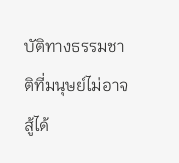บัติทางธรรมชาติที่มนุษย์ไม่อาจสู้ได้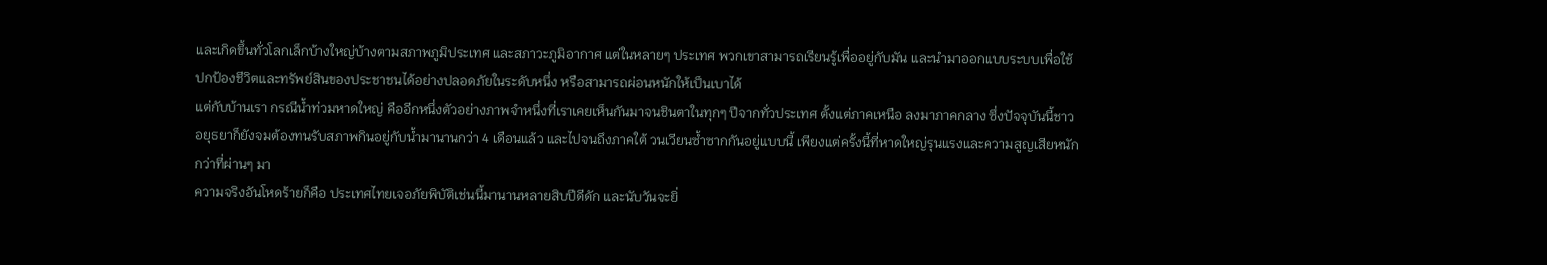และเกิดขึ้นทั่วโลกเล็กบ้างใหญ่บ้างตามสภาพภูมิประเทศ และสภาวะภูมิอากาศ แต่ในหลายๆ ประเทศ พวกเขาสามารถเรียนรู้เพื่ออยู่กับมัน และนำมาออกแบบระบบเพื่อใช้ปกป้องชีวิตและทรัพย์สินของประชาชนได้อย่างปลอดภัยในระดับหนึ่ง หรือสามารถผ่อนหนักให้เป็นเบาได้
แต่กับบ้านเรา กรณีน้ำท่วมหาดใหญ่ คืออีกหนึ่งตัวอย่างภาพจำหนึ่งที่เราเคยเห็นกันมาจนชินตาในทุกๆ ปีจากทั่วประเทศ ตั้งแต่ภาคเหนือ ลงมาภาคกลาง ซึ่งปัจจุบันนี้ชาวอยุธยาก็ยังจมต้องทนรับสภาพกินอยู่กับน้ำมานานกว่า 4 เดือนแล้ว และไปจนถึงภาคใต้ วนเวียนซ้ำซากกันอยู่แบบนี้ เพียงแต่ครั้งนี้ที่หาดใหญ่รุนแรงและความสูญเสียหนักกว่าที่ผ่านๆ มา
ความจริงอันโหดร้ายก็คือ ประเทศไทยเจอภัยพิบัติเช่นนี้มานานหลายสิบปีดีดัก และนับวันจะยิ่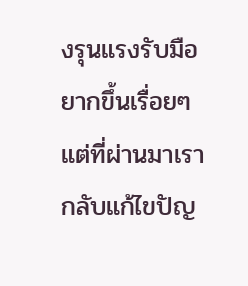งรุนแรงรับมือยากขึ้นเรื่อยๆ แต่ที่ผ่านมาเรากลับแก้ไขปัญ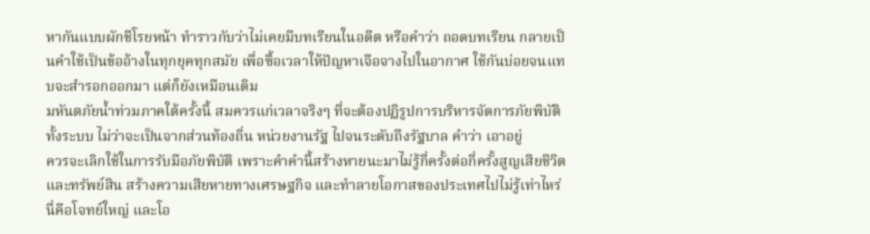หากันแบบผักชีโรยหน้า ทำราวกับว่าไม่เคยมีบทเรียนในอดีต หรือคำว่า ถอดบทเรียน กลายเป็นคำใช้เป็นข้ออ้างในทุกยุคทุกสมัย เพื่อซื้อเวลาให้ปัญหาเจือจางไปในอากาศ ใช้กันบ่อยจนแทบจะสำรอกออกมา แต่ก็ยังเหมือนเดิม
มหันตภัยน้ำท่วมภาคใต้ครั้งนี้ สมควรแก่เวลาจริงๆ ที่จะต้องปฏิรูปการบริหารจัดการภัยพิบัติทั้งระบบ ไม่ว่าจะเป็นจากส่วนท้องถิ่น หน่วยงานรัฐ ไปจนระดับถึงรัฐบาล คำว่า เอาอยู่
ควรจะเลิกใช้ในการรับมือภัยพิบัติ เพราะคำคำนี้สร้างหายนะมาไม่รู้กี่ครั้งต่อกี่ครั้งสูญเสียชีวิตและทรัพย์สิน สร้างความเสียหายทางเศรษฐกิจ และทำลายโอกาสของประเทศไปไม่รู้เท่าไหร่
นี่คือโจทย์ใหญ่ และโอ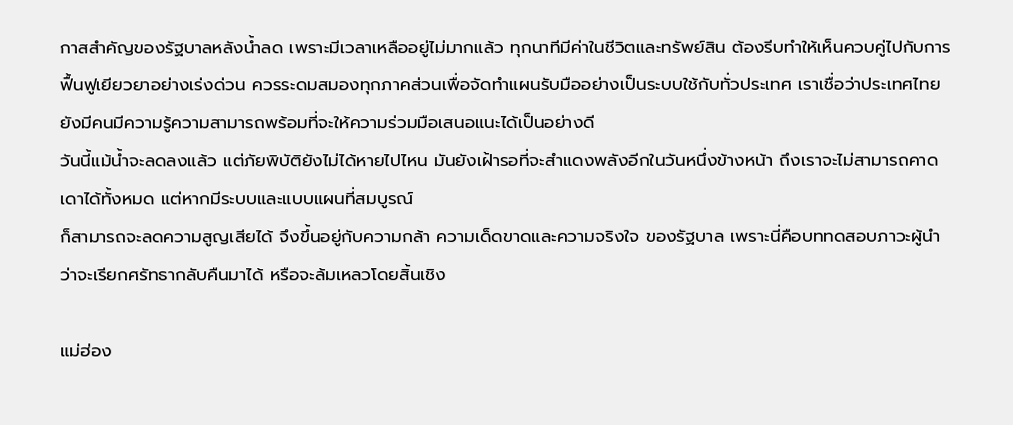กาสสำคัญของรัฐบาลหลังน้ำลด เพราะมีเวลาเหลืออยู่ไม่มากแล้ว ทุกนาทีมีค่าในชีวิตและทรัพย์สิน ต้องรีบทำให้เห็นควบคู่ไปกับการฟื้นฟูเยียวยาอย่างเร่งด่วน ควรระดมสมองทุกภาคส่วนเพื่อจัดทำแผนรับมืออย่างเป็นระบบใช้กับทั่วประเทศ เราเชื่อว่าประเทศไทยยังมีคนมีความรู้ความสามารถพร้อมที่จะให้ความร่วมมือเสนอแนะได้เป็นอย่างดี
วันนี้แม้น้ำจะลดลงแล้ว แต่ภัยพิบัติยังไม่ได้หายไปไหน มันยังเฝ้ารอที่จะสำแดงพลังอีกในวันหนึ่งข้างหน้า ถึงเราจะไม่สามารถคาดเดาได้ทั้งหมด แต่หากมีระบบและแบบแผนที่สมบูรณ์
ก็สามารถจะลดความสูญเสียได้ จึงขึ้นอยู่กับความกล้า ความเด็ดขาดและความจริงใจ ของรัฐบาล เพราะนี่คือบททดสอบภาวะผู้นำว่าจะเรียกศรัทธากลับคืนมาได้ หรือจะล้มเหลวโดยสิ้นเชิง

แม่ฮ่อง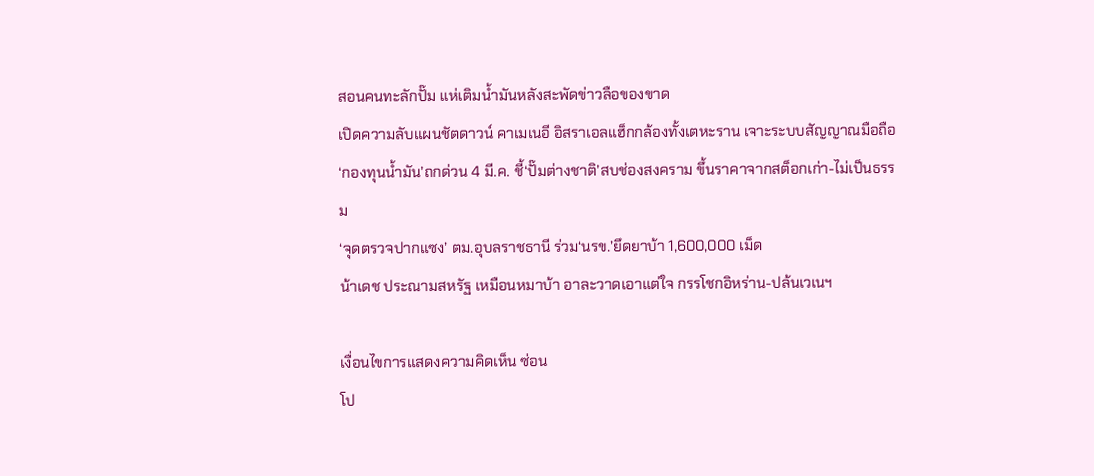สอนคนทะลักปั๊ม แห่เติมน้ำมันหลังสะพัดข่าวลือของขาด
เปิดความลับแผนชัตดาวน์ คาเมเนอี อิสราเอลแฮ็กกล้องทั้งเตหะราน เจาะระบบสัญญาณมือถือ
‘กองทุนน้ำมัน’ถกด่วน 4 มี.ค. ชี้‘ปั๊มต่างชาติ’สบช่องสงคราม ขึ้นราคาจากสต็อกเก่า-ไม่เป็นธรรม
‘จุดตรวจปากแซง’ ตม.อุบลราชธานี ร่วม‘นรข.’ยึดยาบ้า 1,600,000 เม็ด
น้าเดช ประณามสหรัฐ เหมือนหมาบ้า อาละวาดเอาแต่ใจ กรรโชกอิหร่าน-ปล้นเวเนฯ

เงื่อนไขการแสดงความคิดเห็น ซ่อน
โป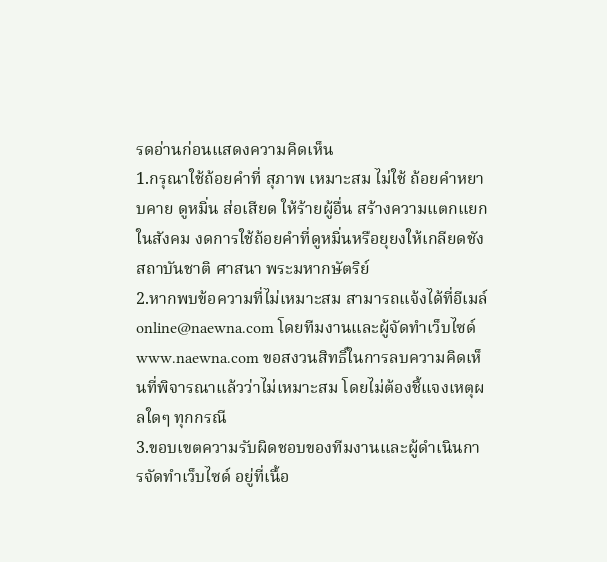รดอ่านก่อนแสดงความคิดเห็น
1.กรุณาใช้ถ้อยคำที่ สุภาพ เหมาะสม ไม่ใช้ ถ้อยคำหยาบคาย ดูหมิ่น ส่อเสียด ให้ร้ายผู้อื่น สร้างความแตกแยกในสังคม งดการใช้ถ้อยคำที่ดูหมิ่นหรือยุยงให้เกลียดชังสถาบันชาติ ศาสนา พระมหากษัตริย์
2.หากพบข้อความที่ไม่เหมาะสม สามารถแจ้งได้ที่อีเมล์ online@naewna.com โดยทีมงานและผู้จัดทำเว็บไซด์ www.naewna.com ขอสงวนสิทธิ์ในการลบความคิดเห็นที่พิจารณาแล้วว่าไม่เหมาะสม โดยไม่ต้องชี้แจงเหตุผลใดๆ ทุกกรณี
3.ขอบเขตความรับผิดชอบของทีมงานและผู้ดำเนินการจัดทำเว็บไซด์ อยู่ที่เนื้อ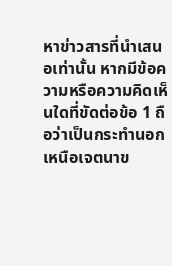หาข่าวสารที่นำเสนอเท่านั้น หากมีข้อความหรือความคิดเห็นใดที่ขัดต่อข้อ 1 ถือว่าเป็นกระทำนอกเหนือเจตนาข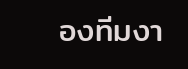องทีมงา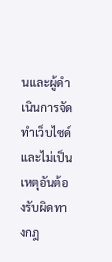นและผู้ดำเนินการจัดทำเว็บไซด์ และไม่เป็นเหตุอันต้องรับผิดทางกฎ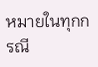หมายในทุกกรณี